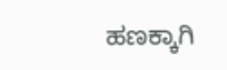ಹಣಕ್ಕಾಗಿ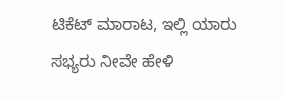ಟಿಕೆಟ್ ಮಾರಾಟ, ಇಲ್ಲಿ ಯಾರು ಸಭ್ಯರು ನೀವೇ ಹೇಳಿ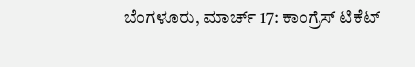ಬೆಂಗಳೂರು, ಮಾರ್ಚ್ 17: ಕಾಂಗ್ರೆಸ್ ಟಿಕೆಟ್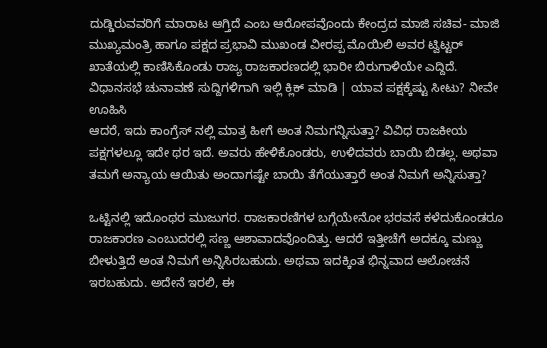ದುಡ್ಡಿರುವವರಿಗೆ ಮಾರಾಟ ಆಗ್ತಿದೆ ಎಂಬ ಆರೋಪವೊಂದು ಕೇಂದ್ರದ ಮಾಜಿ ಸಚಿವ- ಮಾಜಿ ಮುಖ್ಯಮಂತ್ರಿ ಹಾಗೂ ಪಕ್ಷದ ಪ್ರಭಾವಿ ಮುಖಂಡ ವೀರಪ್ಪ ಮೊಯಿಲಿ ಅವರ ಟ್ವಿಟ್ಟರ್ ಖಾತೆಯಲ್ಲಿ ಕಾಣಿಸಿಕೊಂಡು ರಾಜ್ಯ ರಾಜಕಾರಣದಲ್ಲಿ ಭಾರೀ ಬಿರುಗಾಳಿಯೇ ಎದ್ದಿದೆ.
ವಿಧಾನಸಭೆ ಚುನಾವಣೆ ಸುದ್ದಿಗಳಿಗಾಗಿ ಇಲ್ಲಿ ಕ್ಲಿಕ್ ಮಾಡಿ | ಯಾವ ಪಕ್ಷಕ್ಕೆಷ್ಟು ಸೀಟು? ನೀವೇ ಊಹಿಸಿ
ಆದರೆ, ಇದು ಕಾಂಗ್ರೆಸ್ ನಲ್ಲಿ ಮಾತ್ರ ಹೀಗೆ ಅಂತ ನಿಮಗನ್ನಿಸುತ್ತಾ? ವಿವಿಧ ರಾಜಕೀಯ ಪಕ್ಷಗಳಲ್ಲೂ ಇದೇ ಥರ ಇದೆ. ಅವರು ಹೇಳಿಕೊಂಡರು, ಉಳಿದವರು ಬಾಯಿ ಬಿಡಲ್ಲ. ಅಥವಾ ತಮಗೆ ಅನ್ಯಾಯ ಆಯಿತು ಅಂದಾಗಷ್ಟೇ ಬಾಯಿ ತೆಗೆಯುತ್ತಾರೆ ಅಂತ ನಿಮಗೆ ಅನ್ನಿಸುತ್ತಾ?

ಒಟ್ಟಿನಲ್ಲಿ ಇದೊಂಥರ ಮುಜುಗರ. ರಾಜಕಾರಣಿಗಳ ಬಗ್ಗೆಯೇನೋ ಭರವಸೆ ಕಳೆದುಕೊಂಡರೂ ರಾಜಕಾರಣ ಎಂಬುದರಲ್ಲಿ ಸಣ್ಣ ಆಶಾವಾದವೊಂದಿತ್ತು. ಆದರೆ ಇತ್ತೀಚೆಗೆ ಅದಕ್ಕೂ ಮಣ್ಣು ಬೀಳುತ್ತಿದೆ ಅಂತ ನಿಮಗೆ ಅನ್ನಿಸಿರಬಹುದು. ಅಥವಾ ಇದಕ್ಕಿಂತ ಭಿನ್ನವಾದ ಆಲೋಚನೆ ಇರಬಹುದು. ಅದೇನೆ ಇರಲಿ, ಈ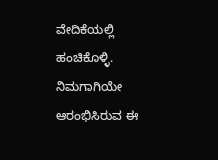ವೇದಿಕೆಯಲ್ಲಿ ಹಂಚಿಕೊಳ್ಳಿ. ನಿಮಗಾಗಿಯೇ ಆರಂಭಿಸಿರುವ ಈ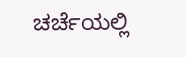ಚರ್ಚೆಯಲ್ಲಿ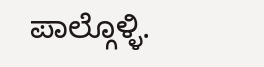ಪಾಲ್ಗೊಳ್ಳಿ.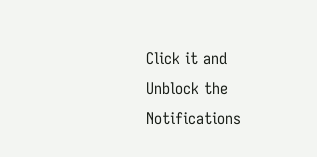Click it and Unblock the Notifications